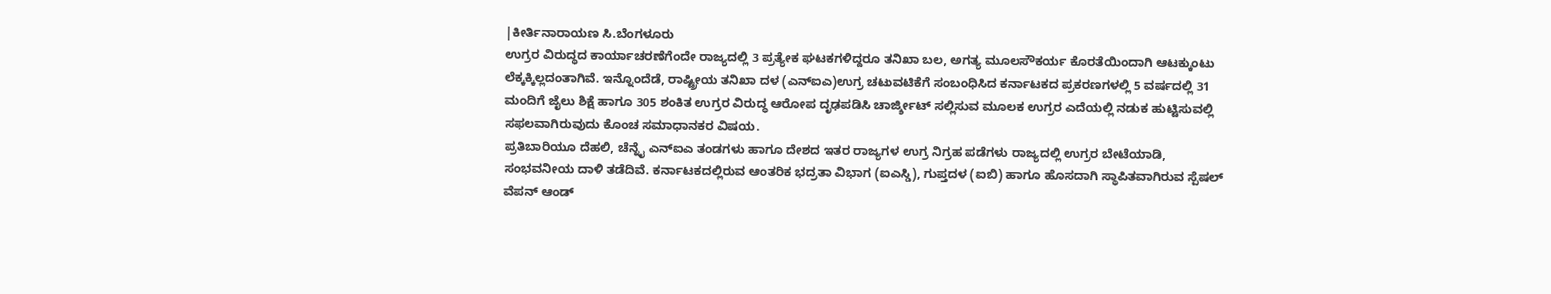|ಕೀರ್ತಿನಾರಾಯಣ ಸಿ.ಬೆಂಗಳೂರು
ಉಗ್ರರ ವಿರುದ್ಧದ ಕಾರ್ಯಾಚರಣೆಗೆಂದೇ ರಾಜ್ಯದಲ್ಲಿ 3 ಪ್ರತ್ಯೇಕ ಘಟಕಗಳಿದ್ದರೂ ತನಿಖಾ ಬಲ, ಅಗತ್ಯ ಮೂಲಸೌಕರ್ಯ ಕೊರತೆಯಿಂದಾಗಿ ಆಟಕ್ಕುಂಟು ಲೆಕ್ಕಕ್ಕಿಲ್ಲದಂತಾಗಿವೆ. ಇನ್ನೊಂದೆಡೆ, ರಾಷ್ಟ್ರೀಯ ತನಿಖಾ ದಳ (ಎನ್ಐಎ)ಉಗ್ರ ಚಟುವಟಿಕೆಗೆ ಸಂಬಂಧಿಸಿದ ಕರ್ನಾಟಕದ ಪ್ರಕರಣಗಳಲ್ಲಿ 5 ವರ್ಷದಲ್ಲಿ 31 ಮಂದಿಗೆ ಜೈಲು ಶಿಕ್ಷೆ ಹಾಗೂ 305 ಶಂಕಿತ ಉಗ್ರರ ವಿರುದ್ಧ ಆರೋಪ ದೃಢಪಡಿಸಿ ಚಾರ್ಜ್ಶೀಟ್ ಸಲ್ಲಿಸುವ ಮೂಲಕ ಉಗ್ರರ ಎದೆಯಲ್ಲಿ ನಡುಕ ಹುಟ್ಟಿಸುವಲ್ಲಿ ಸಫಲವಾಗಿರುವುದು ಕೊಂಚ ಸಮಾಧಾನಕರ ವಿಷಯ.
ಪ್ರತಿಬಾರಿಯೂ ದೆಹಲಿ, ಚೆನ್ನೈ ಎನ್ಐಎ ತಂಡಗಳು ಹಾಗೂ ದೇಶದ ಇತರ ರಾಜ್ಯಗಳ ಉಗ್ರ ನಿಗ್ರಹ ಪಡೆಗಳು ರಾಜ್ಯದಲ್ಲಿ ಉಗ್ರರ ಬೇಟೆಯಾಡಿ, ಸಂಭವನೀಯ ದಾಳಿ ತಡೆದಿವೆ. ಕರ್ನಾಟಕದಲ್ಲಿರುವ ಆಂತರಿಕ ಭದ್ರತಾ ವಿಭಾಗ (ಐಎಸ್ಡಿ), ಗುಪ್ತದಳ (ಐಬಿ) ಹಾಗೂ ಹೊಸದಾಗಿ ಸ್ಥಾಪಿತವಾಗಿರುವ ಸ್ಪೆಷಲ್ ವೆಪನ್ ಆಂಡ್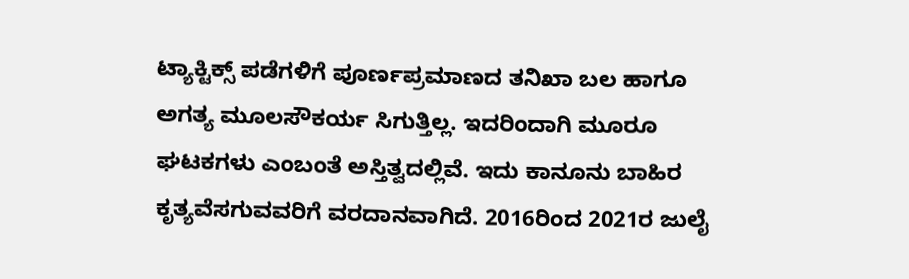ಟ್ಯಾಕ್ಟಿಕ್ಸ್ ಪಡೆಗಳಿಗೆ ಪೂರ್ಣಪ್ರಮಾಣದ ತನಿಖಾ ಬಲ ಹಾಗೂ ಅಗತ್ಯ ಮೂಲಸೌಕರ್ಯ ಸಿಗುತ್ತಿಲ್ಲ. ಇದರಿಂದಾಗಿ ಮೂರೂ ಘಟಕಗಳು ಎಂಬಂತೆ ಅಸ್ತಿತ್ವದಲ್ಲಿವೆ. ಇದು ಕಾನೂನು ಬಾಹಿರ ಕೃತ್ಯವೆಸಗುವವರಿಗೆ ವರದಾನವಾಗಿದೆ. 2016ರಿಂದ 2021ರ ಜುಲೈ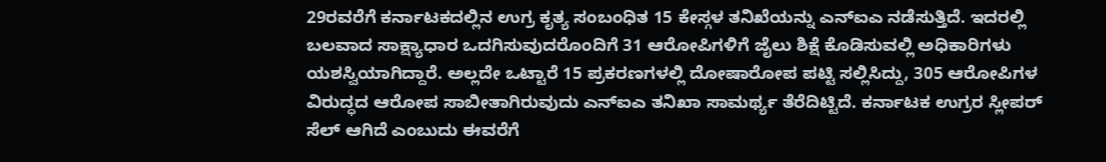29ರವರೆಗೆ ಕರ್ನಾಟಕದಲ್ಲಿನ ಉಗ್ರ ಕೃತ್ಯ ಸಂಬಂಧಿತ 15 ಕೇಸ್ಗಳ ತನಿಖೆಯನ್ನು ಎನ್ಐಎ ನಡೆಸುತ್ತಿದೆ. ಇದರಲ್ಲಿ ಬಲವಾದ ಸಾಕ್ಷ್ಯಾಧಾರ ಒದಗಿಸುವುದರೊಂದಿಗೆ 31 ಆರೋಪಿಗಳಿಗೆ ಜೈಲು ಶಿಕ್ಷೆ ಕೊಡಿಸುವಲ್ಲಿ ಅಧಿಕಾರಿಗಳು ಯಶಸ್ವಿಯಾಗಿದ್ದಾರೆ. ಅಲ್ಲದೇ ಒಟ್ಟಾರೆ 15 ಪ್ರಕರಣಗಳಲ್ಲಿ ದೋಷಾರೋಪ ಪಟ್ಟಿ ಸಲ್ಲಿಸಿದ್ದು, 305 ಆರೋಪಿಗಳ ವಿರುದ್ಧದ ಆರೋಪ ಸಾಬೀತಾಗಿರುವುದು ಎನ್ಐಎ ತನಿಖಾ ಸಾಮರ್ಥ್ಯ ತೆರೆದಿಟ್ಟಿದೆ. ಕರ್ನಾಟಕ ಉಗ್ರರ ಸ್ಲೀಪರ್ ಸೆಲ್ ಆಗಿದೆ ಎಂಬುದು ಈವರೆಗೆ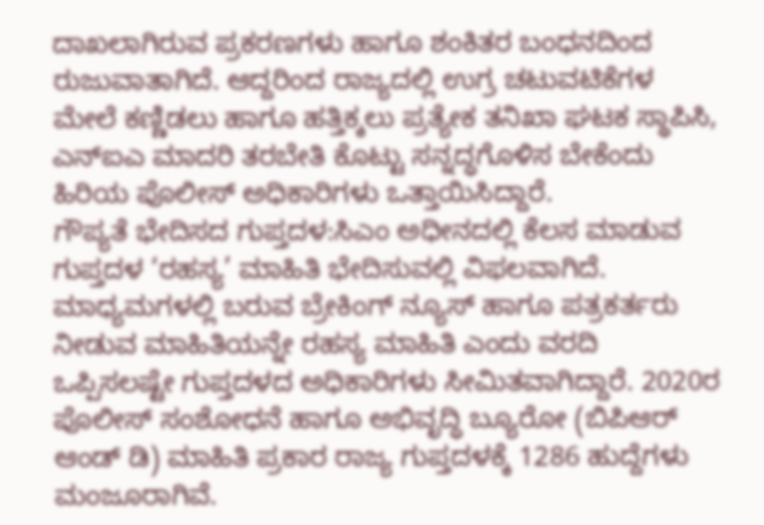ದಾಖಲಾಗಿರುವ ಪ್ರಕರಣಗಳು ಹಾಗೂ ಶಂಕಿತರ ಬಂಧನದಿಂದ ರುಜುವಾತಾಗಿದೆ. ಆದ್ದರಿಂದ ರಾಜ್ಯದಲ್ಲಿ ಉಗ್ರ ಚಟುವಟಿಕೆಗಳ ಮೇಲೆ ಕಣ್ಣಿಡಲು ಹಾಗೂ ಹತ್ತಿಕ್ಕಲು ಪ್ರತ್ಯೇಕ ತನಿಖಾ ಘಟಕ ಸ್ಥಾಪಿಸಿ, ಎನ್ಐಎ ಮಾದರಿ ತರಬೇತಿ ಕೊಟ್ಟು ಸನ್ನದ್ಧಗೊಳಿಸ ಬೇಕೆಂದು ಹಿರಿಯ ಪೊಲೀಸ್ ಅಧಿಕಾರಿಗಳು ಒತ್ತಾಯಿಸಿದ್ದಾರೆ.
ಗೌಪ್ಯತೆ ಭೇದಿಸದ ಗುಪ್ತದಳ:ಸಿಎಂ ಅಧೀನದಲ್ಲಿ ಕೆಲಸ ಮಾಡುವ ಗುಪ್ತದಳ ‘ರಹಸ್ಯ’ ಮಾಹಿತಿ ಭೇದಿಸುವಲ್ಲಿ ವಿಫಲವಾಗಿದೆ. ಮಾಧ್ಯಮಗಳಲ್ಲಿ ಬರುವ ಬ್ರೇಕಿಂಗ್ ನ್ಯೂಸ್ ಹಾಗೂ ಪತ್ರಕರ್ತರು ನೀಡುವ ಮಾಹಿತಿಯನ್ನೇ ರಹಸ್ಯ ಮಾಹಿತಿ ಎಂದು ವರದಿ ಒಪ್ಪಿಸಲಷ್ಟೇ ಗುಪ್ತದಳದ ಅಧಿಕಾರಿಗಳು ಸೀಮಿತವಾಗಿದ್ದಾರೆ. 2020ರ ಪೊಲೀಸ್ ಸಂಶೋಧನೆ ಹಾಗೂ ಅಭಿವೃದ್ಧಿ ಬ್ಯೂರೋ (ಬಿಪಿಆರ್ ಆಂಡ್ ಡಿ) ಮಾಹಿತಿ ಪ್ರಕಾರ ರಾಜ್ಯ ಗುಪ್ತದಳಕ್ಕೆ 1286 ಹುದ್ದೆಗಳು ಮಂಜೂರಾಗಿವೆ.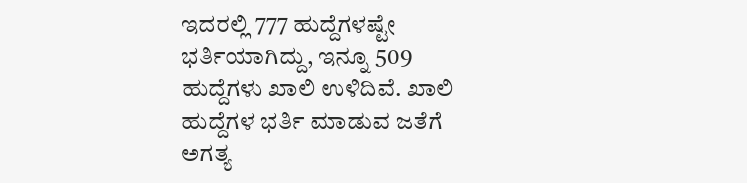ಇದರಲ್ಲಿ 777 ಹುದ್ದೆಗಳಷ್ಟೇ ಭರ್ತಿಯಾಗಿದ್ದು, ಇನ್ನೂ 509 ಹುದ್ದೆಗಳು ಖಾಲಿ ಉಳಿದಿವೆ. ಖಾಲಿ ಹುದ್ದೆಗಳ ಭರ್ತಿ ಮಾಡುವ ಜತೆಗೆ ಅಗತ್ಯ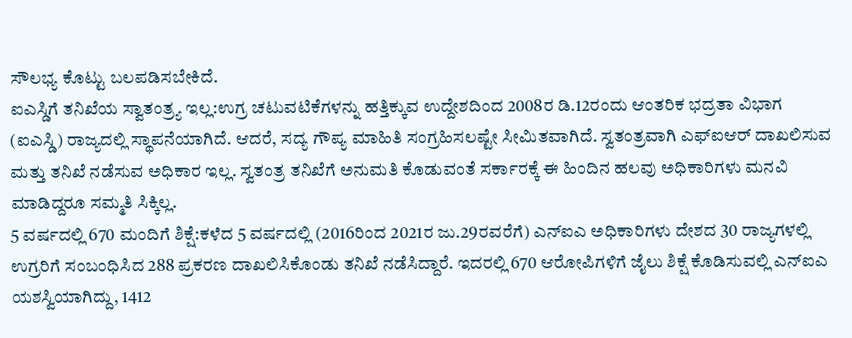ಸೌಲಭ್ಯ ಕೊಟ್ಟು ಬಲಪಡಿಸಬೇಕಿದೆ.
ಐಎಸ್ಡಿಗೆ ತನಿಖೆಯ ಸ್ವಾತಂತ್ರ್ಯ ಇಲ್ಲ:ಉಗ್ರ ಚಟುವಟಿಕೆಗಳನ್ನು ಹತ್ತಿಕ್ಕುವ ಉದ್ದೇಶದಿಂದ 2008ರ ಡಿ.12ರಂದು ಆಂತರಿಕ ಭದ್ರತಾ ವಿಭಾಗ (ಐಎಸ್ಡಿ) ರಾಜ್ಯದಲ್ಲಿ ಸ್ಥಾಪನೆಯಾಗಿದೆ. ಆದರೆ, ಸದ್ಯ ಗೌಪ್ಯ ಮಾಹಿತಿ ಸಂಗ್ರಹಿಸಲಷ್ಟೇ ಸೀಮಿತವಾಗಿದೆ. ಸ್ವತಂತ್ರವಾಗಿ ಎಫ್ಐಆರ್ ದಾಖಲಿಸುವ ಮತ್ತು ತನಿಖೆ ನಡೆಸುವ ಅಧಿಕಾರ ಇಲ್ಲ. ಸ್ವತಂತ್ರ ತನಿಖೆಗೆ ಅನುಮತಿ ಕೊಡುವಂತೆ ಸರ್ಕಾರಕ್ಕೆ ಈ ಹಿಂದಿನ ಹಲವು ಅಧಿಕಾರಿಗಳು ಮನವಿ ಮಾಡಿದ್ದರೂ ಸಮ್ಮತಿ ಸಿಕ್ಕಿಲ್ಲ.
5 ವರ್ಷದಲ್ಲಿ 670 ಮಂದಿಗೆ ಶಿಕ್ಷೆ:ಕಳೆದ 5 ವರ್ಷದಲ್ಲಿ (2016ರಿಂದ 2021ರ ಜು.29ರವರೆಗೆ) ಎನ್ಐಎ ಅಧಿಕಾರಿಗಳು ದೇಶದ 30 ರಾಜ್ಯಗಳಲ್ಲಿ ಉಗ್ರರಿಗೆ ಸಂಬಂಧಿಸಿದ 288 ಪ್ರಕರಣ ದಾಖಲಿಸಿಕೊಂಡು ತನಿಖೆ ನಡೆಸಿದ್ದಾರೆ. ಇದರಲ್ಲಿ 670 ಆರೋಪಿಗಳಿಗೆ ಜೈಲು ಶಿಕ್ಷೆ ಕೊಡಿಸುವಲ್ಲಿ ಎನ್ಐಎ ಯಶಸ್ವಿಯಾಗಿದ್ದು, 1412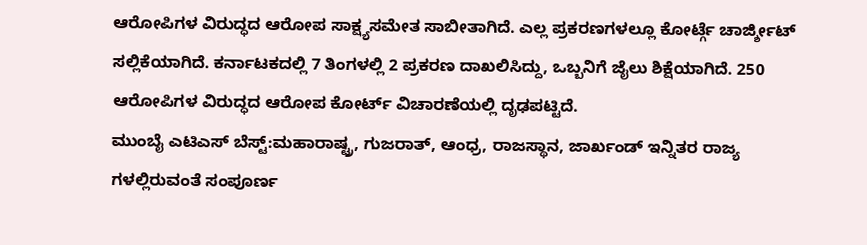ಆರೋಪಿಗಳ ವಿರುದ್ಧದ ಆರೋಪ ಸಾಕ್ಷ್ಯಸಮೇತ ಸಾಬೀತಾಗಿದೆ. ಎಲ್ಲ ಪ್ರಕರಣಗಳಲ್ಲೂ ಕೋರ್ಟ್ಗೆ ಚಾರ್ಜ್ಶೀಟ್ ಸಲ್ಲಿಕೆಯಾಗಿದೆ. ಕರ್ನಾಟಕದಲ್ಲಿ 7 ತಿಂಗಳಲ್ಲಿ 2 ಪ್ರಕರಣ ದಾಖಲಿಸಿದ್ದು, ಒಬ್ಬನಿಗೆ ಜೈಲು ಶಿಕ್ಷೆಯಾಗಿದೆ. 250 ಆರೋಪಿಗಳ ವಿರುದ್ಧದ ಆರೋಪ ಕೋರ್ಟ್ ವಿಚಾರಣೆಯಲ್ಲಿ ದೃಢಪಟ್ಟಿದೆ.
ಮುಂಬೈ ಎಟಿಎಸ್ ಬೆಸ್ಟ್:ಮಹಾರಾಷ್ಟ್ರ, ಗುಜರಾತ್, ಆಂಧ್ರ, ರಾಜಸ್ಥಾನ, ಜಾರ್ಖಂಡ್ ಇನ್ನಿತರ ರಾಜ್ಯ ಗಳಲ್ಲಿರುವಂತೆ ಸಂಪೂರ್ಣ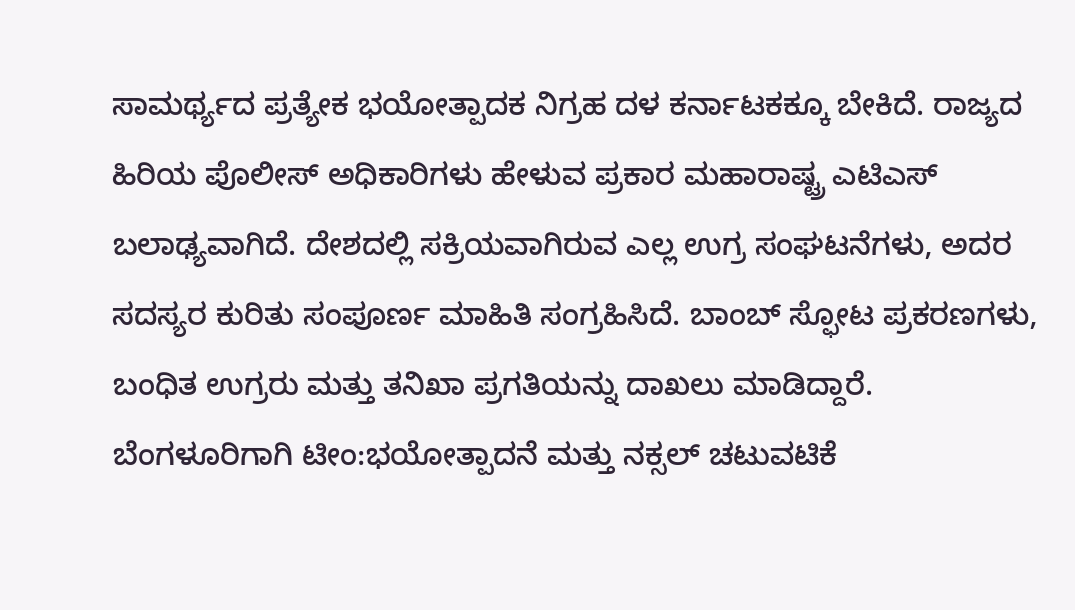ಸಾಮರ್ಥ್ಯದ ಪ್ರತ್ಯೇಕ ಭಯೋತ್ಪಾದಕ ನಿಗ್ರಹ ದಳ ಕರ್ನಾಟಕಕ್ಕೂ ಬೇಕಿದೆ. ರಾಜ್ಯದ ಹಿರಿಯ ಪೊಲೀಸ್ ಅಧಿಕಾರಿಗಳು ಹೇಳುವ ಪ್ರಕಾರ ಮಹಾರಾಷ್ಟ್ರ ಎಟಿಎಸ್ ಬಲಾಢ್ಯವಾಗಿದೆ. ದೇಶದಲ್ಲಿ ಸಕ್ರಿಯವಾಗಿರುವ ಎಲ್ಲ ಉಗ್ರ ಸಂಘಟನೆಗಳು, ಅದರ ಸದಸ್ಯರ ಕುರಿತು ಸಂಪೂರ್ಣ ಮಾಹಿತಿ ಸಂಗ್ರಹಿಸಿದೆ. ಬಾಂಬ್ ಸ್ಫೋಟ ಪ್ರಕರಣಗಳು, ಬಂಧಿತ ಉಗ್ರರು ಮತ್ತು ತನಿಖಾ ಪ್ರಗತಿಯನ್ನು ದಾಖಲು ಮಾಡಿದ್ದಾರೆ.
ಬೆಂಗಳೂರಿಗಾಗಿ ಟೀಂ:ಭಯೋತ್ಪಾದನೆ ಮತ್ತು ನಕ್ಸಲ್ ಚಟುವಟಿಕೆ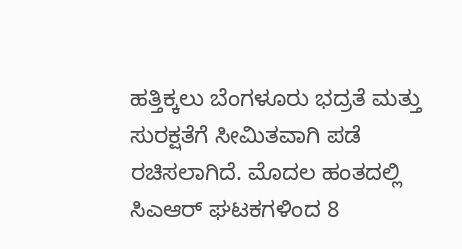ಹತ್ತಿಕ್ಕಲು ಬೆಂಗಳೂರು ಭದ್ರತೆ ಮತ್ತು ಸುರಕ್ಷತೆಗೆ ಸೀಮಿತವಾಗಿ ಪಡೆ ರಚಿಸಲಾಗಿದೆ. ಮೊದಲ ಹಂತದಲ್ಲಿ ಸಿಎಆರ್ ಘಟಕಗಳಿಂದ 8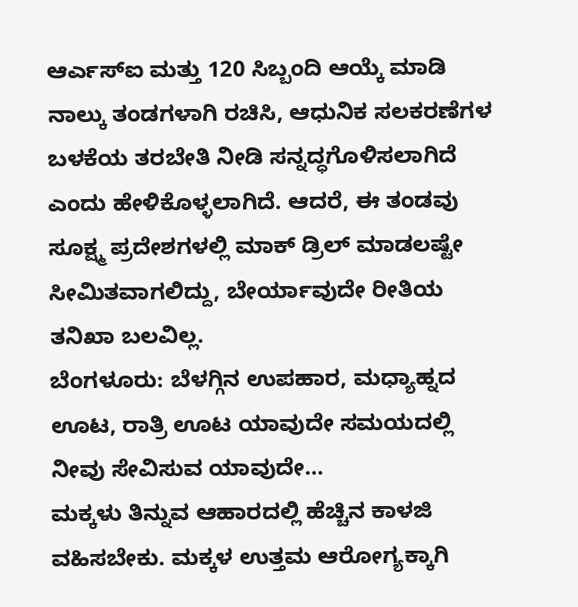ಆರ್ಎಸ್ಐ ಮತ್ತು 120 ಸಿಬ್ಬಂದಿ ಆಯ್ಕೆ ಮಾಡಿ ನಾಲ್ಕು ತಂಡಗಳಾಗಿ ರಚಿಸಿ, ಆಧುನಿಕ ಸಲಕರಣೆಗಳ ಬಳಕೆಯ ತರಬೇತಿ ನೀಡಿ ಸನ್ನದ್ಧಗೊಳಿಸಲಾಗಿದೆ ಎಂದು ಹೇಳಿಕೊಳ್ಳಲಾಗಿದೆ. ಆದರೆ, ಈ ತಂಡವು ಸೂಕ್ಷ್ಮ ಪ್ರದೇಶಗಳಲ್ಲಿ ಮಾಕ್ ಡ್ರಿಲ್ ಮಾಡಲಷ್ಟೇ ಸೀಮಿತವಾಗಲಿದ್ದು, ಬೇರ್ಯಾವುದೇ ರೀತಿಯ ತನಿಖಾ ಬಲವಿಲ್ಲ.
ಬೆಂಗಳೂರು: ಬೆಳಗ್ಗಿನ ಉಪಹಾರ, ಮಧ್ಯಾಹ್ನದ ಊಟ, ರಾತ್ರಿ ಊಟ ಯಾವುದೇ ಸಮಯದಲ್ಲಿ ನೀವು ಸೇವಿಸುವ ಯಾವುದೇ…
ಮಕ್ಕಳು ತಿನ್ನುವ ಆಹಾರದಲ್ಲಿ ಹೆಚ್ಚಿನ ಕಾಳಜಿ ವಹಿಸಬೇಕು. ಮಕ್ಕಳ ಉತ್ತಮ ಆರೋಗ್ಯಕ್ಕಾಗಿ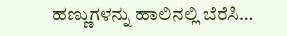ಹಣ್ಣುಗಳನ್ನು ಹಾಲಿನಲ್ಲಿ ಬೆರೆಸಿ…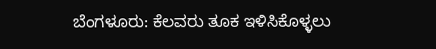ಬೆಂಗಳೂರು: ಕೆಲವರು ತೂಕ ಇಳಿಸಿಕೊಳ್ಳಲು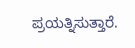ಪ್ರಯತ್ನಿಸುತ್ತಾರೆ.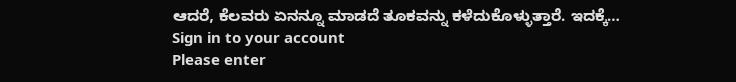ಆದರೆ, ಕೆಲವರು ಏನನ್ನೂ ಮಾಡದೆ ತೂಕವನ್ನು ಕಳೆದುಕೊಳ್ಳುತ್ತಾರೆ. ಇದಕ್ಕೆ…
Sign in to your account
Please enter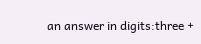an answer in digits:three +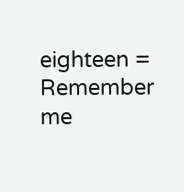eighteen =
Remember me